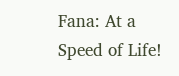Fana: At a Speed of Life!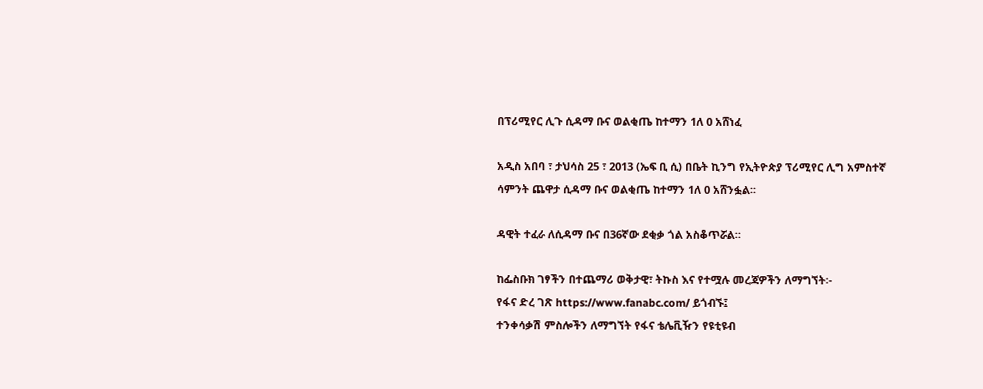በፕሪሚየር ሊጉ ሲዳማ ቡና ወልቂጤ ከተማን 1ለ 0 አሸነፈ

አዲስ አበባ ፣ ታህሳስ 25 ፣ 2013 (ኤፍ ቢ ሲ) በቤት ኪንግ የኢትዮጵያ ፕሪሚየር ሊግ አምስተኛ ሳምንት ጨዋታ ሲዳማ ቡና ወልቂጤ ከተማን 1ለ 0 አሸንፏል፡፡

ዳዊት ተፈራ ለሲዳማ ቡና በ36ኛው ደቂቃ ጎል አስቆጥሯል።

ከፌስቡክ ገፃችን በተጨማሪ ወቅታዊ፣ ትኩስ እና የተሟሉ መረጃዎችን ለማግኘት፡-
የፋና ድረ ገጽ https://www.fanabc.com/ ይጎብኙ፤
ተንቀሳቃሽ ምስሎችን ለማግኘት የፋና ቴሌቪዥን የዩቲዩብ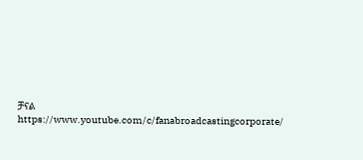ቻናል https://www.youtube.com/c/fanabroadcastingcorporate/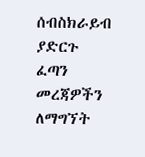ሰብስክራይብ ያድርጉ
ፈጣን መረጃዎችን ለማግኘት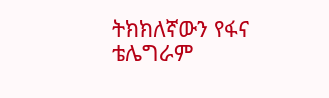ትክክለኛውን የፋና ቴሌግራም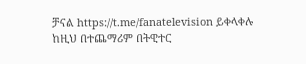ቻናል https://t.me/fanatelevision ይቀላቀሉ
ከዚህ በተጨማሪም በትዊተር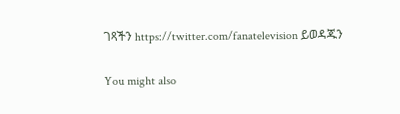ገጻችን https://twitter.com/fanatelevision ይወዳጁን

You might also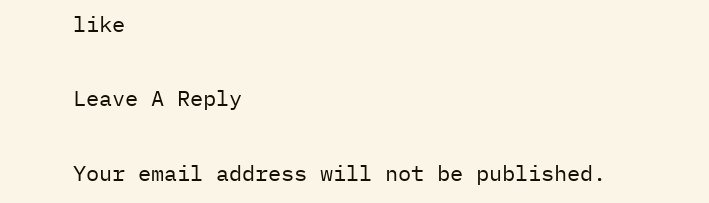like

Leave A Reply

Your email address will not be published.